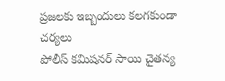ప్రజలకు ఇబ్బందులు కలగకుండా చర్యలు
పోలీస్ కమిషనర్ సాయి చైతన్య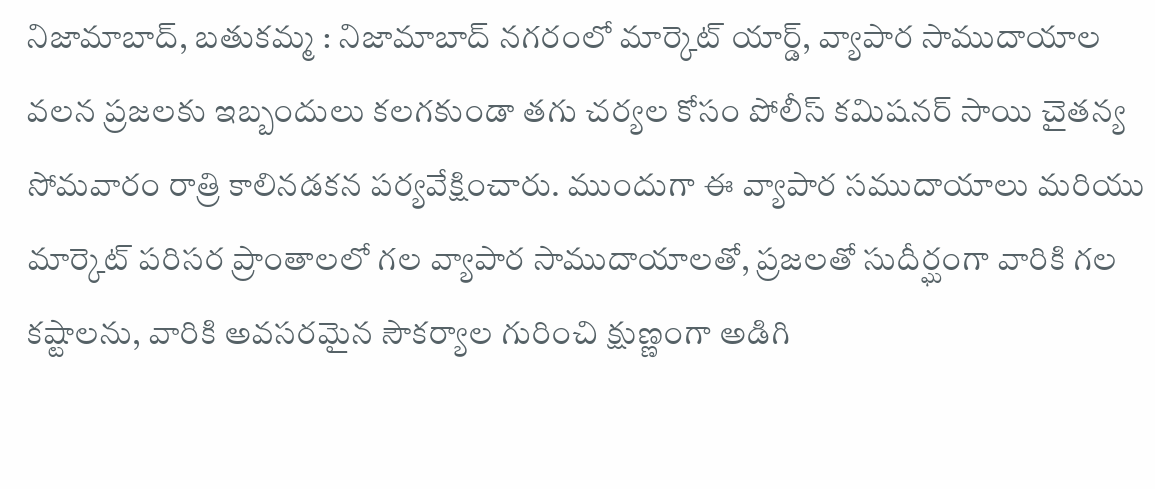నిజామాబాద్, బతుకమ్మ : నిజామాబాద్ నగరంలో మార్కెట్ యార్డ్, వ్యాపార సాముదాయాల వలన ప్రజలకు ఇబ్బందులు కలగకుండా తగు చర్యల కోసం పోలీస్ కమిషనర్ సాయి చైతన్య సోమవారం రాత్రి కాలినడకన పర్యవేక్షించారు. ముందుగా ఈ వ్యాపార సముదాయాలు మరియు మార్కెట్ పరిసర ప్రాంతాలలో గల వ్యాపార సాముదాయాలతో, ప్రజలతో సుదీర్ఘంగా వారికి గల కష్టాలను, వారికి అవసరమైన సౌకర్యాల గురించి క్షుణ్ణంగా అడిగి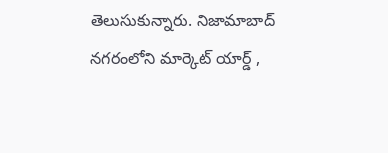తెలుసుకున్నారు. నిజామాబాద్ నగరంలోని మార్కెట్ యార్డ్ ,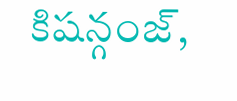కిషన్గంజ్,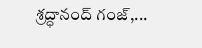శ్రద్ధానంద్ గంజ్,...